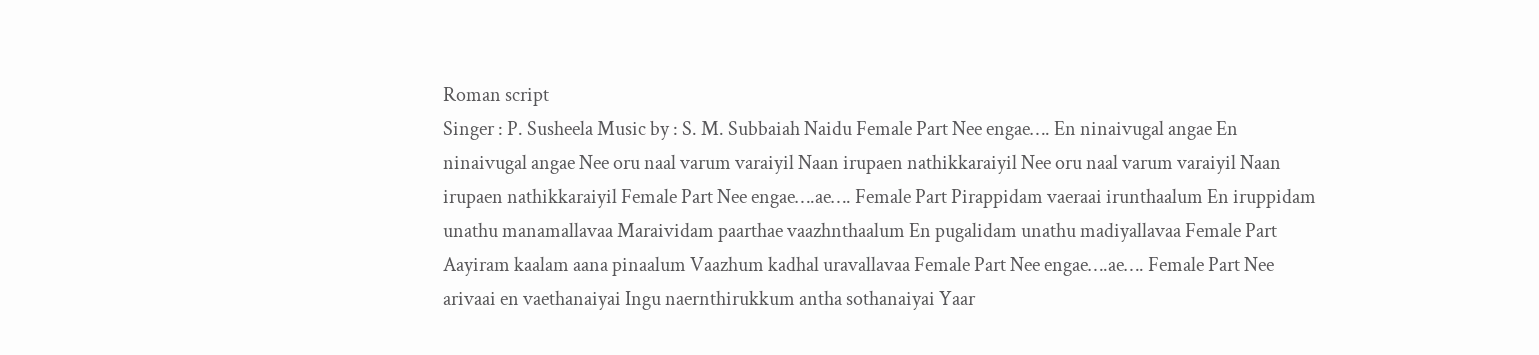Roman script
Singer : P. Susheela Music by : S. M. Subbaiah Naidu Female Part Nee engae…. En ninaivugal angae En ninaivugal angae Nee oru naal varum varaiyil Naan irupaen nathikkaraiyil Nee oru naal varum varaiyil Naan irupaen nathikkaraiyil Female Part Nee engae….ae…. Female Part Pirappidam vaeraai irunthaalum En iruppidam unathu manamallavaa Maraividam paarthae vaazhnthaalum En pugalidam unathu madiyallavaa Female Part Aayiram kaalam aana pinaalum Vaazhum kadhal uravallavaa Female Part Nee engae….ae…. Female Part Nee arivaai en vaethanaiyai Ingu naernthirukkum antha sothanaiyai Yaar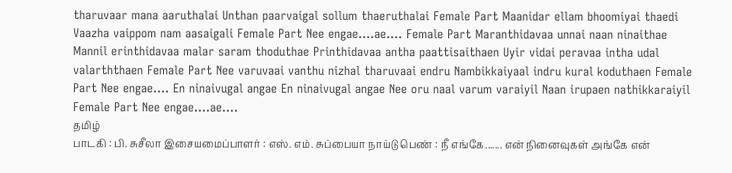tharuvaar mana aaruthalai Unthan paarvaigal sollum thaeruthalai Female Part Maanidar ellam bhoomiyai thaedi Vaazha vaippom nam aasaigali Female Part Nee engae….ae…. Female Part Maranthidavaa unnai naan ninaithae Mannil erinthidavaa malar saram thoduthae Printhidavaa antha paattisaithaen Uyir vidai peravaa intha udal valarththaen Female Part Nee varuvaai vanthu nizhal tharuvaai endru Nambikkaiyaal indru kural koduthaen Female Part Nee engae…. En ninaivugal angae En ninaivugal angae Nee oru naal varum varaiyil Naan irupaen nathikkaraiyil Female Part Nee engae….ae….
தமிழ்
பாடகி : பி. சுசீலா இசையமைப்பாளர் : எஸ். எம். சுப்பையா நாய்டு பெண் : நீ எங்கே....... என் நினைவுகள் அங்கே என்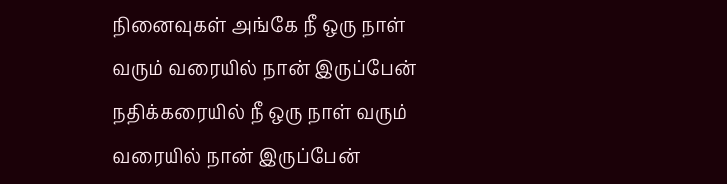நினைவுகள் அங்கே நீ ஒரு நாள் வரும் வரையில் நான் இருப்பேன் நதிக்கரையில் நீ ஒரு நாள் வரும் வரையில் நான் இருப்பேன்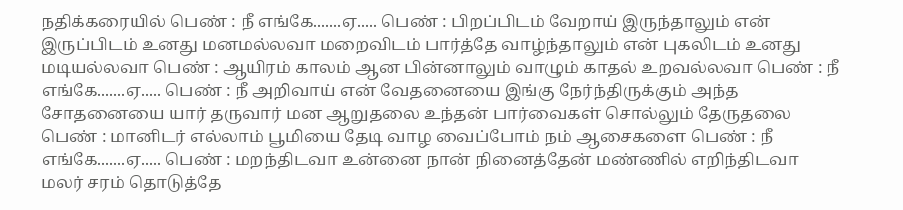நதிக்கரையில் பெண் : நீ எங்கே.......ஏ..... பெண் : பிறப்பிடம் வேறாய் இருந்தாலும் என் இருப்பிடம் உனது மனமல்லவா மறைவிடம் பார்த்தே வாழ்ந்தாலும் என் புகலிடம் உனது மடியல்லவா பெண் : ஆயிரம் காலம் ஆன பின்னாலும் வாழும் காதல் உறவல்லவா பெண் : நீ எங்கே.......ஏ..... பெண் : நீ அறிவாய் என் வேதனையை இங்கு நேர்ந்திருக்கும் அந்த சோதனையை யார் தருவார் மன ஆறுதலை உந்தன் பார்வைகள் சொல்லும் தேருதலை பெண் : மானிடர் எல்லாம் பூமியை தேடி வாழ வைப்போம் நம் ஆசைகளை பெண் : நீ எங்கே.......ஏ..... பெண் : மறந்திடவா உன்னை நான் நினைத்தேன் மண்ணில் எறிந்திடவா மலர் சரம் தொடுத்தே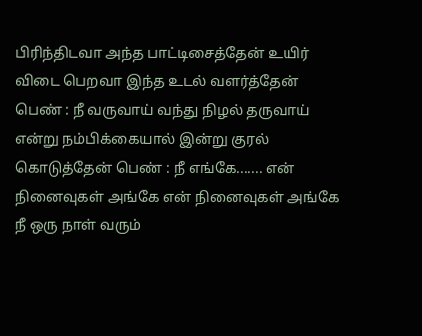பிரிந்திடவா அந்த பாட்டிசைத்தேன் உயிர் விடை பெறவா இந்த உடல் வளர்த்தேன் பெண் : நீ வருவாய் வந்து நிழல் தருவாய் என்று நம்பிக்கையால் இன்று குரல் கொடுத்தேன் பெண் : நீ எங்கே....... என் நினைவுகள் அங்கே என் நினைவுகள் அங்கே நீ ஒரு நாள் வரும்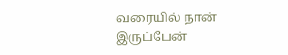வரையில் நான் இருப்பேன்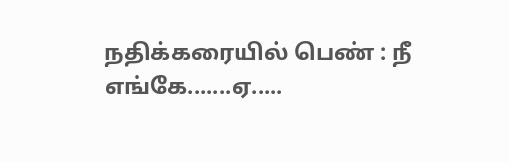நதிக்கரையில் பெண் : நீ எங்கே.......ஏ.....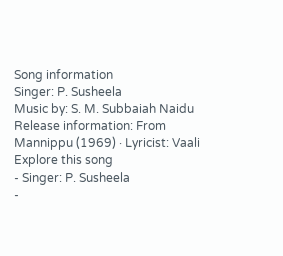Song information
Singer: P. Susheela
Music by: S. M. Subbaiah Naidu
Release information: From Mannippu (1969) · Lyricist: Vaali
Explore this song
- Singer: P. Susheela
-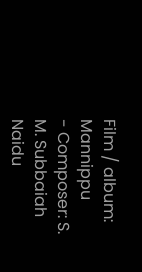Film / album: Mannippu
- Composer: S. M. Subbaiah Naidu